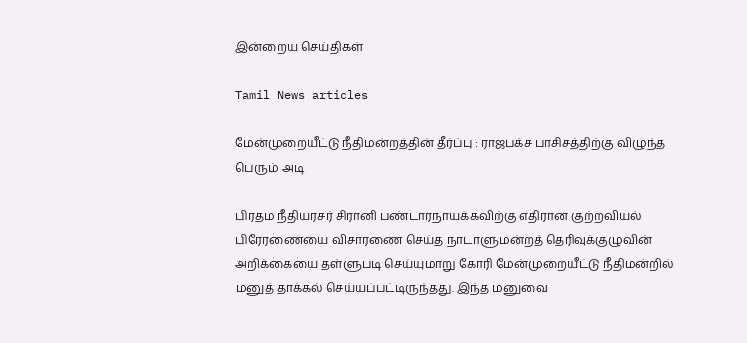இன்றைய செய்திகள்

Tamil News articles

மேன்முறையீட்டு நீதிமன்றத்தின் தீர்ப்பு : ராஜபக்ச பாசிசத்திற்கு விழுந்த பெரும் அடி

பிரதம நீதியரசர் சிரானி பண்டாரநாயக்கவிற்கு எதிரான குற்றவியல் பிரேரணையை விசாரணை செய்த நாடாளுமன்றத் தெரிவுக்குழுவின் அறிக்கையை தள்ளுபடி செய்யுமாறு கோரி மேன்முறையீட்டு நீதிமன்றில் மனுத் தாக்கல் செய்யப்பட்டிருந்தது. இந்த மனுவை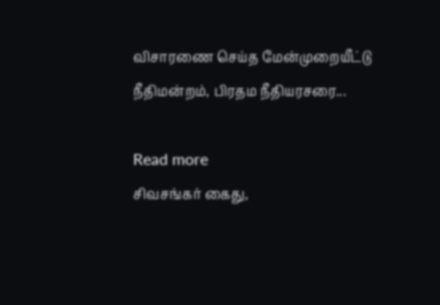விசாரணை செய்த மேன்முறையீட்டு நீதிமன்றம், பிரதம நீதியரசரை...

Read more
சிவசங்கர் கைது,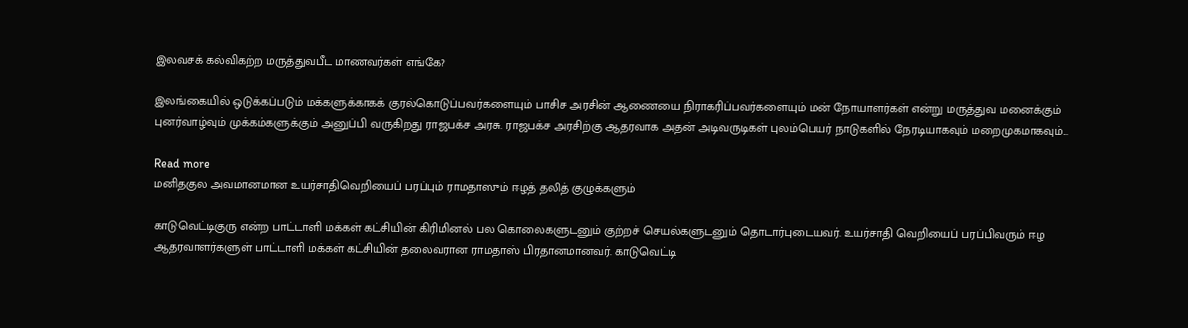இலவசக் கல்விகற்ற மருத்துவபீட மாணவர்கள் எங்கே?

இலங்கையில் ஒடுக்கப்படும் மக்களுக்காகக் குரல்கொடுப்பவர்களையும் பாசிச அரசின் ஆணையை நிராகரிப்பவர்களையும் மன் நோயாளர்கள் என்று மருத்துவ மனைக்கும் புனர்வாழ்வும் முக்கம்களுக்கும் அனுப்பி வருகிறது ராஜபக்ச அரசு. ராஜபக்ச அரசிற்கு ஆதரவாக அதன் அடிவருடிகள் புலம்பெயர் நாடுகளில் நேரடியாகவும் மறைமுகமாகவும்...

Read more
மனிதகுல அவமானமான உயர்சாதிவெறியைப் பரப்பும் ராமதாஸும் ஈழத் தலித் குழுக்களும்

காடுவெட்டிகுரு என்ற பாட்டாளி மக்கள் கட்சியின் கிரிமினல் பல கொலைகளுடனும் குற்றச் செயல்களுடனும் தொடார்புடையவர். உயர்சாதி வெறியைப் பரப்பிவரும் ஈழ ஆதரவாளர்களுள் பாட்டாளி மக்கள் கட்சியின் தலைவரான ராமதாஸ் பிரதானமானவர். காடுவெட்டி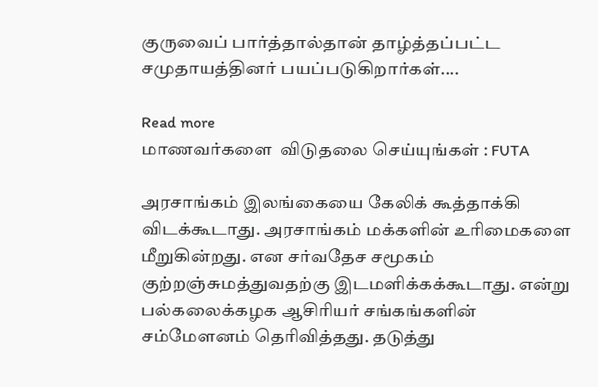குருவைப் பார்த்தால்தான் தாழ்த்தப்பட்ட சமுதாயத்தினர் பயப்படுகிறார்கள்....

Read more
மாணவர்களை  விடுதலை செய்யுங்கள் : FUTA

அரசாங்கம் இலங்கையை கேலிக் கூத்தாக்கி விடக்கூடாது. அரசாங்கம் மக்களின் உரிமைகளை மீறுகின்றது. என சர்வதேச சமூகம் குற்றஞ்சுமத்துவதற்கு இடமளிக்கக்கூடாது. என்று பல்கலைக்கழக ஆசிரியர் சங்கங்களின் சம்மேளனம் தெரிவித்தது. தடுத்து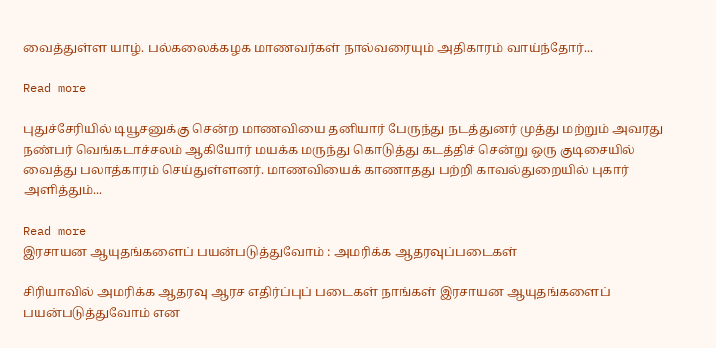வைத்துள்ள யாழ். பல்கலைக்கழக மாணவர்கள் நால்வரையும் அதிகாரம் வாய்ந்தோர்...

Read more

புதுச்சேரியில் டியூசனுக்கு சென்ற மாணவியை தனியார் பேருந்து நடத்துனர் முத்து மற்றும் அவரது நண்பர் வெங்கடாச்சலம் ஆகியோர் மயக்க மருந்து கொடுத்து கடத்திச் சென்று ஒரு குடிசையில் வைத்து பலாத்காரம் செய்துள்ளனர். மாணவியைக் காணாதது பற்றி காவல்துறையில் புகார் அளித்தும்...

Read more
இரசாயன ஆயுதங்களைப் பயன்படுத்துவோம் : அமரிக்க ஆதரவுப்படைகள்

சிரியாவில் அமரிக்க ஆதரவு ஆரச எதிர்ப்புப் படைகள் நாங்கள் இரசாயன ஆயுதங்களைப் பயன்படுத்துவோம் என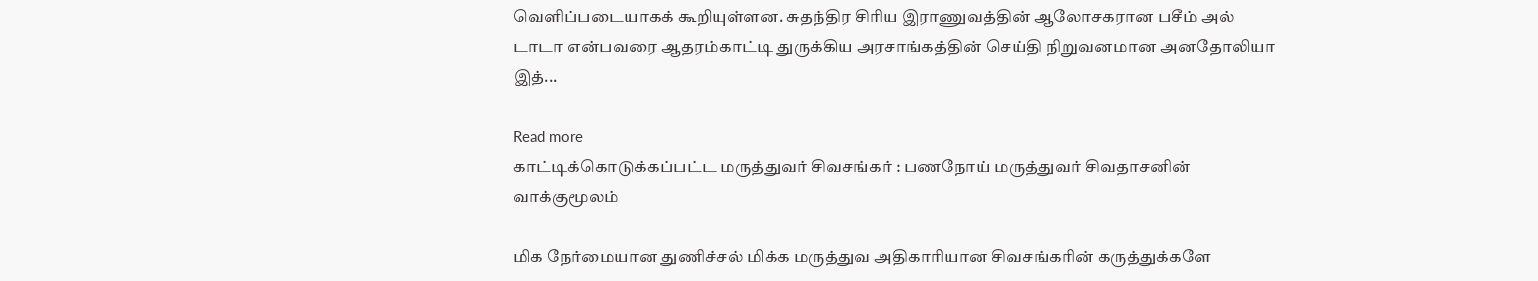வெளிப்படையாகக் கூறியுள்ளன. சுதந்திர சிரிய இராணுவத்தின் ஆலோசகரான பசீம் அல் டாடா என்பவரை ஆதரம்காட்டி துருக்கிய அரசாங்கத்தின் செய்தி நிறுவனமான அனதோலியா இத்...

Read more
காட்டிக்கொடுக்கப்பட்ட மருத்துவர் சிவசங்கர் : பணநோய் மருத்துவர் சிவதாசனின் வாக்குமூலம்

மிக நேர்மையான துணிச்சல் மிக்க மருத்துவ அதிகாரியான சிவசங்கரின் கருத்துக்களே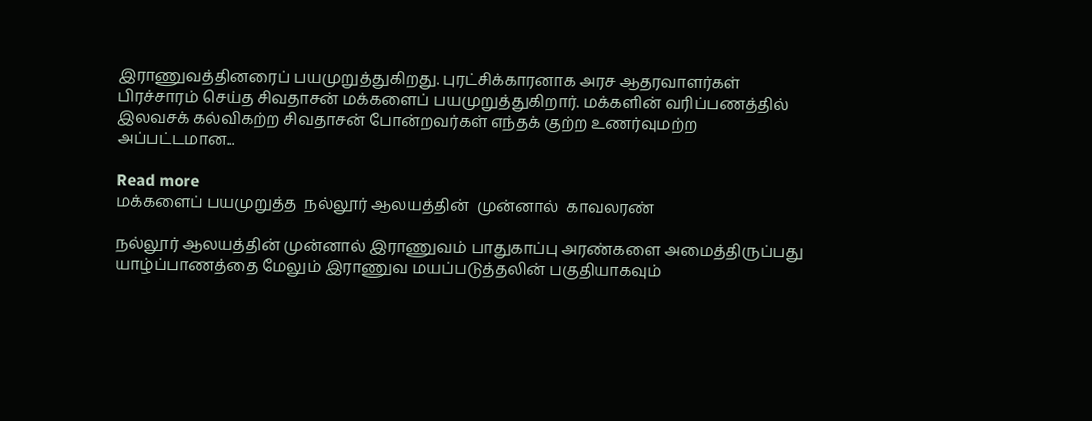இராணுவத்தினரைப் பயமுறுத்துகிறது. புரட்சிக்காரனாக அரச ஆதரவாளர்கள் பிரச்சாரம் செய்த சிவதாசன் மக்களைப் பயமுறுத்துகிறார். மக்களின் வரிப்பணத்தில் இலவசக் கல்விகற்ற சிவதாசன் போன்றவர்கள் எந்தக் குற்ற உணர்வுமற்ற அப்பட்டமான...

Read more
மக்களைப் பயமுறுத்த  நல்லூர் ஆலயத்தின்  முன்னால்  காவலரண்

நல்லூர் ஆலயத்தின் முன்னால் இராணுவம் பாதுகாப்பு அரண்களை அமைத்திருப்பது யாழ்ப்பாணத்தை மேலும் இராணுவ மயப்படுத்தலின் பகுதியாகவும்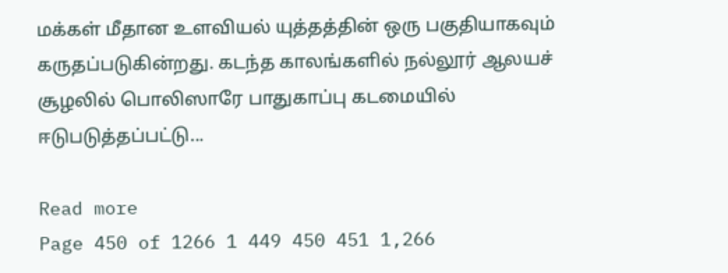மக்கள் மீதான உளவியல் யுத்தத்தின் ஒரு பகுதியாகவும் கருதப்படுகின்றது. கடந்த காலங்களில் நல்லூர் ஆலயச் சூழலில் பொலிஸாரே பாதுகாப்பு கடமையில் ஈடுபடுத்தப்பட்டு...

Read more
Page 450 of 1266 1 449 450 451 1,266